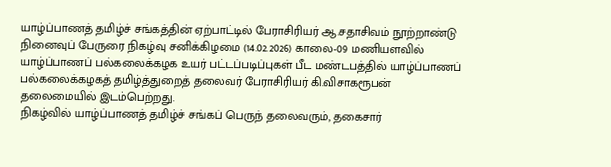யாழ்ப்பாணத் தமிழ்ச் சங்கத்தின் ஏற்பாட்டில் பேராசிரியர் ஆ.சதாசிவம் நூற்றாண்டு நினைவுப் பேருரை நிகழ்வு சனிக்கிழமை (14.02.2026) காலை-09 மணியளவில் யாழ்ப்பாணப் பல்கலைக்கழக உயர் பட்டப்படிப்புகள் பீட மண்டபத்தில் யாழ்ப்பாணப் பல்கலைக்கழகத் தமிழ்த்துறைத் தலைவர் பேராசிரியர் கி.விசாகரூபன் தலைமையில் இடம்பெற்றது.
நிகழ்வில் யாழ்ப்பாணத் தமிழ்ச் சங்கப் பெருந் தலைவரும், தகைசார்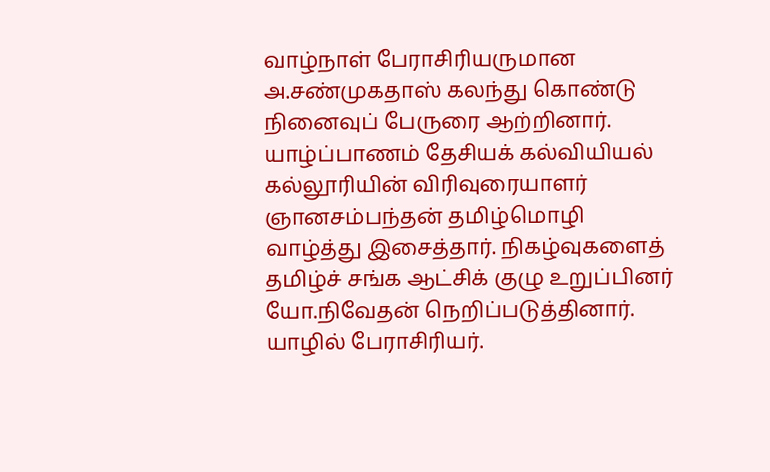வாழ்நாள் பேராசிரியருமான அ.சண்முகதாஸ் கலந்து கொண்டு நினைவுப் பேருரை ஆற்றினார். யாழ்ப்பாணம் தேசியக் கல்வியியல் கல்லூரியின் விரிவுரையாளர் ஞானசம்பந்தன் தமிழ்மொழி வாழ்த்து இசைத்தார். நிகழ்வுகளைத் தமிழ்ச் சங்க ஆட்சிக் குழு உறுப்பினர் யோ.நிவேதன் நெறிப்படுத்தினார்.
யாழில் பேராசிரியர்.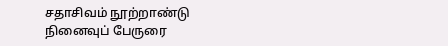சதாசிவம் நூற்றாண்டு நினைவுப் பேருரை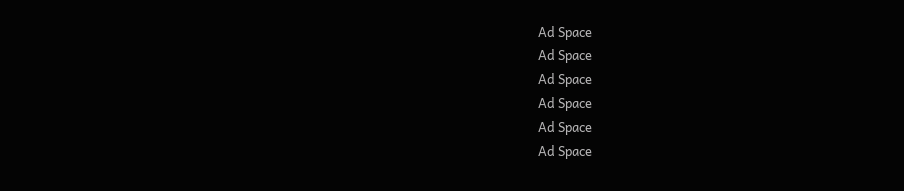Ad Space
Ad Space
Ad Space
Ad Space
Ad Space
Ad Space